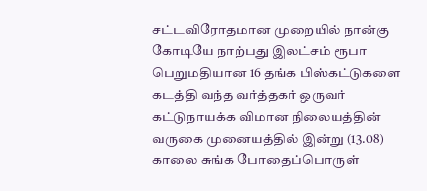சட்டவிரோதமான முறையில் நான்கு கோடியே நாற்பது இலட்சம் ரூபா பெறுமதியான 16 தங்க பிஸ்கட்டுகளை கடத்தி வந்த வர்த்தகர் ஒருவர் கட்டுநாயக்க விமான நிலையத்தின் வருகை முனையத்தில் இன்று (13.08) காலை சுங்க போதைப்பொருள்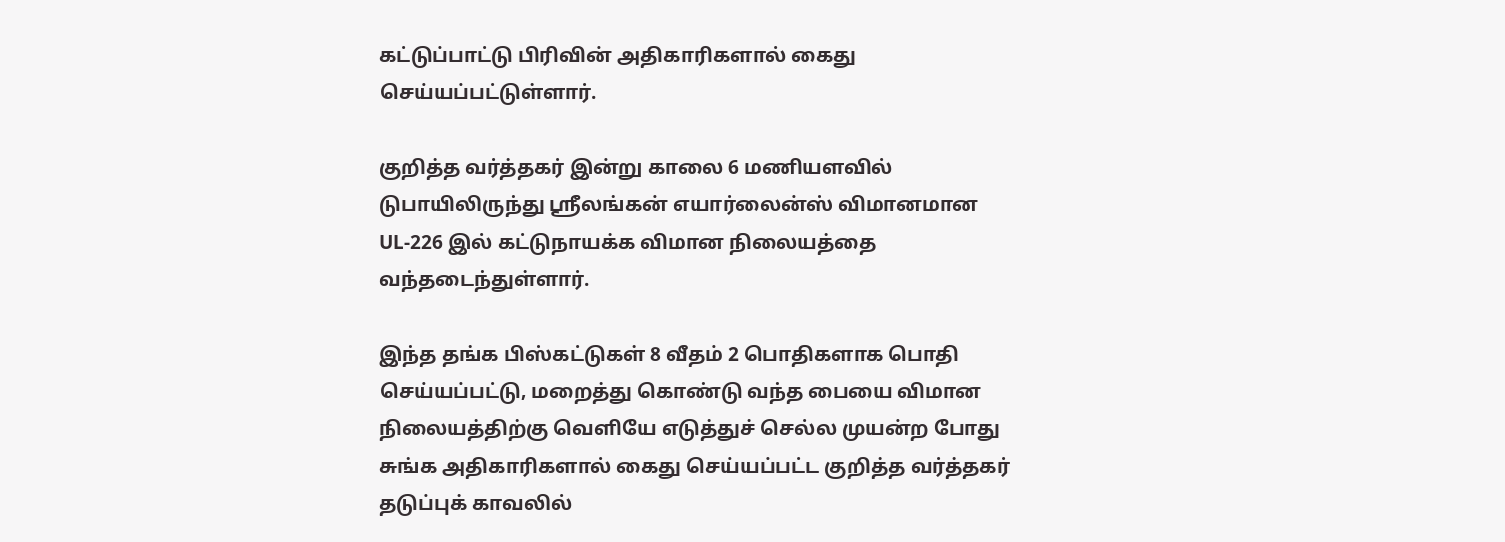கட்டுப்பாட்டு பிரிவின் அதிகாரிகளால் கைது செய்யப்பட்டுள்ளார்.

குறித்த வர்த்தகர் இன்று காலை 6 மணியளவில் டுபாயிலிருந்து ஸ்ரீலங்கன் எயார்லைன்ஸ் விமானமான UL-226 இல் கட்டுநாயக்க விமான நிலையத்தை வந்தடைந்துள்ளார்.

இந்த தங்க பிஸ்கட்டுகள் 8 வீதம் 2 பொதிகளாக பொதி செய்யப்பட்டு, மறைத்து கொண்டு வந்த பையை விமான நிலையத்திற்கு வெளியே எடுத்துச் செல்ல முயன்ற போது சுங்க அதிகாரிகளால் கைது செய்யப்பட்ட குறித்த வர்த்தகர் தடுப்புக் காவலில்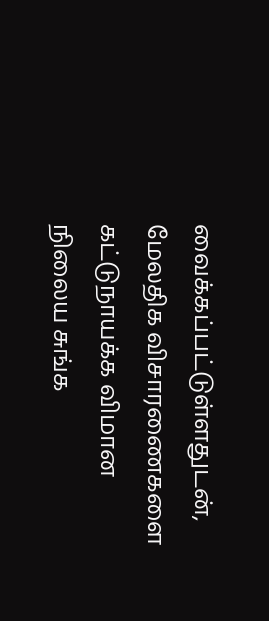வைக்கப்பட்டுள்ளதுடன், மேலதிக விசாரணைகளை கட்டுநாயக்க விமான நிலைய சுங்க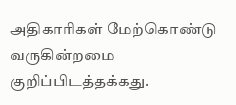அதிகாரிகள் மேற்கொண்டு வருகின்றமை குறிப்பிடத்தக்கது.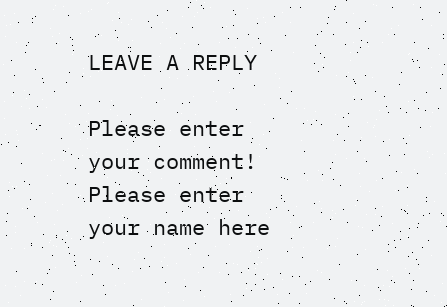LEAVE A REPLY

Please enter your comment!
Please enter your name here